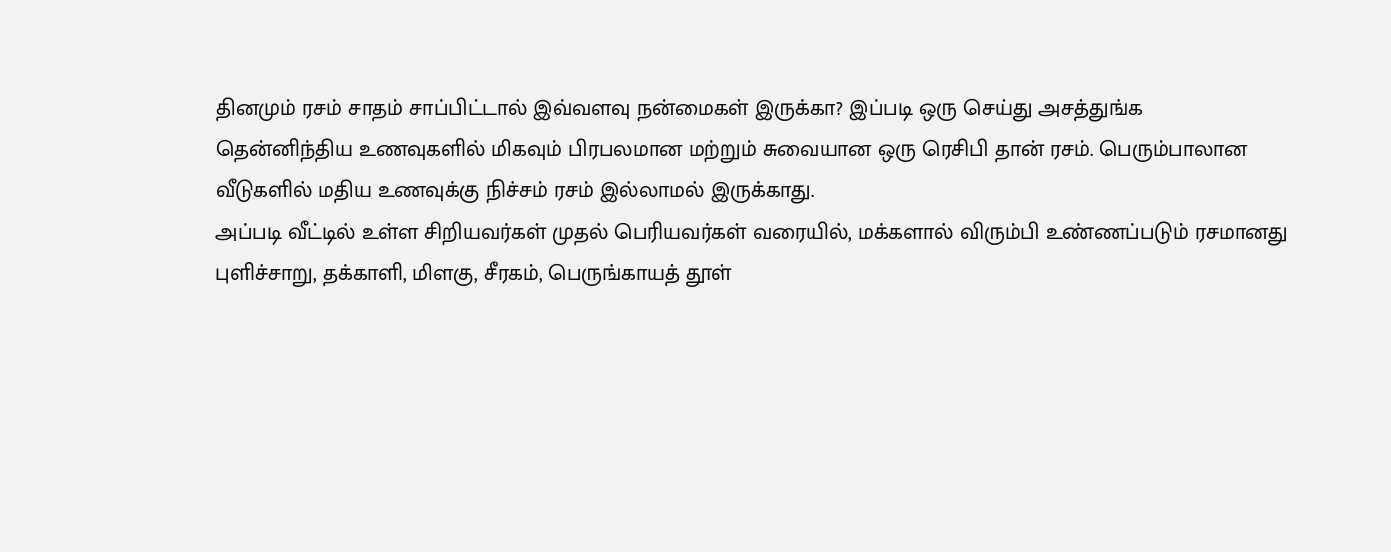தினமும் ரசம் சாதம் சாப்பிட்டால் இவ்வளவு நன்மைகள் இருக்கா? இப்படி ஒரு செய்து அசத்துங்க
தென்னிந்திய உணவுகளில் மிகவும் பிரபலமான மற்றும் சுவையான ஒரு ரெசிபி தான் ரசம். பெரும்பாலான வீடுகளில் மதிய உணவுக்கு நிச்சம் ரசம் இல்லாமல் இருக்காது.
அப்படி வீட்டில் உள்ள சிறியவர்கள் முதல் பெரியவர்கள் வரையில், மக்களால் விரும்பி உண்ணப்படும் ரசமானது புளிச்சாறு, தக்காளி, மிளகு, சீரகம், பெருங்காயத் தூள்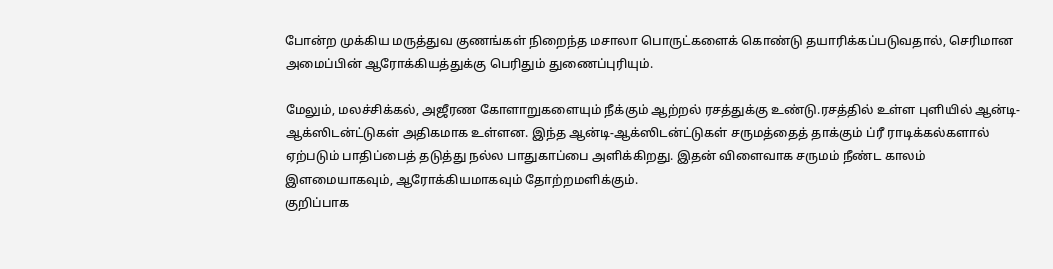போன்ற முக்கிய மருத்துவ குணங்கள் நிறைந்த மசாலா பொருட்களைக் கொண்டு தயாரிக்கப்படுவதால், செரிமான அமைப்பின் ஆரோக்கியத்துக்கு பெரிதும் துணைப்புரியும்.

மேலும், மலச்சிக்கல், அஜீரண கோளாறுகளையும் நீக்கும் ஆற்றல் ரசத்துக்கு உண்டு.ரசத்தில் உள்ள புளியில் ஆன்டி-ஆக்ஸிடன்ட்டுகள் அதிகமாக உள்ளன. இந்த ஆன்டி-ஆக்ஸிடன்ட்டுகள் சருமத்தைத் தாக்கும் ப்ரீ ராடிக்கல்களால் ஏற்படும் பாதிப்பைத் தடுத்து நல்ல பாதுகாப்பை அளிக்கிறது. இதன் விளைவாக சருமம் நீண்ட காலம் இளமையாகவும், ஆரோக்கியமாகவும் தோற்றமளிக்கும்.
குறிப்பாக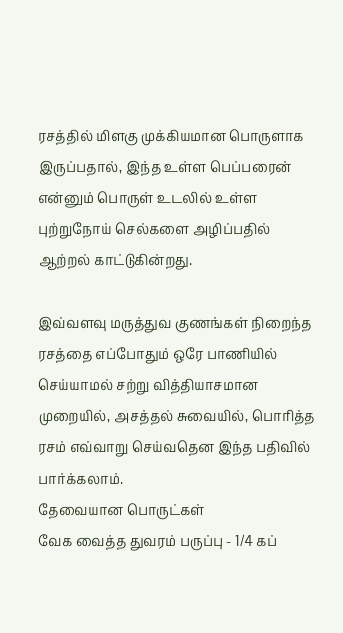ரசத்தில் மிளகு முக்கியமான பொருளாக இருப்பதால், இந்த உள்ள பெப்பரைன் என்னும் பொருள் உடலில் உள்ள புற்றுநோய் செல்களை அழிப்பதில் ஆற்றல் காட்டுகின்றது.

இவ்வளவு மருத்துவ குணங்கள் நிறைந்த ரசத்தை எப்போதும் ஒரே பாணியில் செய்யாமல் சற்று வித்தியாசமான முறையில், அசத்தல் சுவையில், பொரித்த ரசம் எவ்வாறு செய்வதென இந்த பதிவில் பார்க்கலாம்.
தேவையான பொருட்கள்
வேக வைத்த துவரம் பருப்பு - 1/4 கப்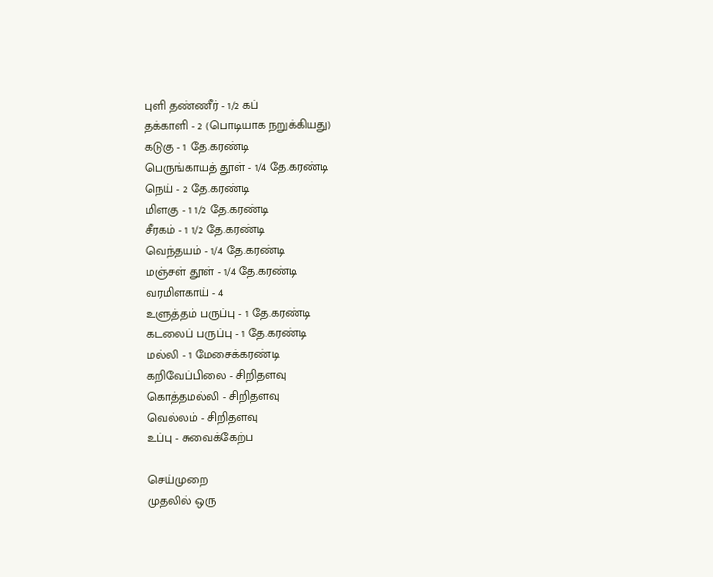புளி தண்ணீர் - 1/2 கப்
தக்காளி - 2 (பொடியாக நறுக்கியது)
கடுகு - 1 தே.கரண்டி
பெருங்காயத் தூள் - 1/4 தே.கரண்டி
நெய் - 2 தே.கரண்டி
மிளகு - 1 1/2 தே.கரண்டி
சீரகம் - 1 1/2 தே.கரண்டி
வெந்தயம் - 1/4 தே.கரண்டி
மஞ்சள் தூள் - 1/4 தே.கரண்டி
வரமிளகாய் - 4
உளுத்தம் பருப்பு - 1 தே.கரண்டி
கடலைப் பருப்பு - 1 தே.கரண்டி
மல்லி - 1 மேசைக்கரண்டி
கறிவேப்பிலை - சிறிதளவு
கொத்தமல்லி - சிறிதளவு
வெல்லம் - சிறிதளவு
உப்பு - சுவைக்கேற்ப

செய்முறை
முதலில் ஒரு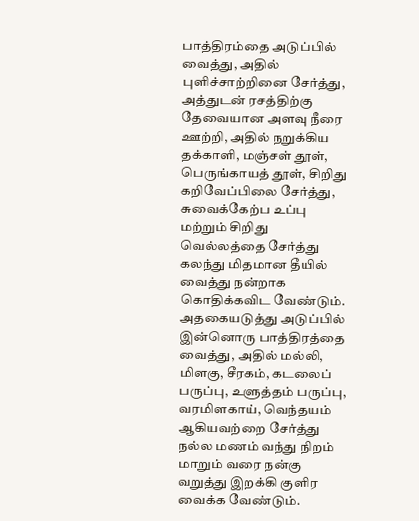பாத்திரம்தை அடுப்பில் வைத்து, அதில் புளிச்சாற்றினை சேர்த்து, அத்துடன் ரசத்திற்கு தேவையான அளவு நீரை ஊற்றி, அதில் நறுக்கிய தக்காளி, மஞ்சள் தூள், பெருங்காயத் தூள், சிறிது கறிவேப்பிலை சேர்த்து, சுவைக்கேற்ப உப்பு மற்றும் சிறிது வெல்லத்தை சேர்த்து கலந்து மிதமான தீயில் வைத்து நன்றாக கொதிக்கவிட வேண்டும்.
அதகையடுத்து அடுப்பில் இன்னொரு பாத்திரத்தை வைத்து, அதில் மல்லி, மிளகு, சீரகம், கடலைப் பருப்பு, உளுத்தம் பருப்பு, வரமிளகாய், வெந்தயம் ஆகியவற்றை சேர்த்து நல்ல மணம் வந்து நிறம் மாறும் வரை நன்கு வறுத்து இறக்கி குளிர வைக்க வேண்டும்.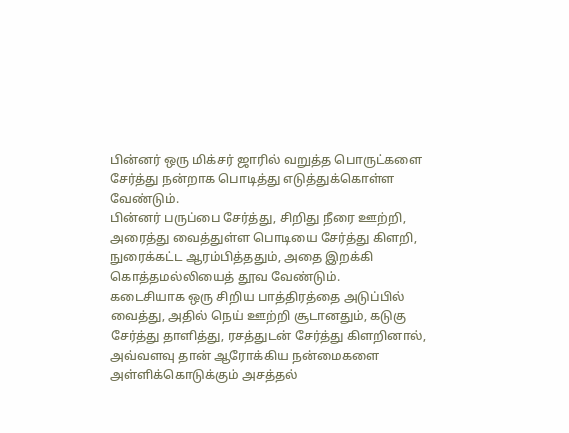பின்னர் ஒரு மிக்சர் ஜாரில் வறுத்த பொருட்களை சேர்த்து நன்றாக பொடித்து எடுத்துக்கொள்ள வேண்டும்.
பின்னர் பருப்பை சேர்த்து, சிறிது நீரை ஊற்றி, அரைத்து வைத்துள்ள பொடியை சேர்த்து கிளறி, நுரைக்கட்ட ஆரம்பித்ததும், அதை இறக்கி கொத்தமல்லியைத் தூவ வேண்டும்.
கடைசியாக ஒரு சிறிய பாத்திரத்தை அடுப்பில் வைத்து, அதில் நெய் ஊற்றி சூடானதும், கடுகு சேர்த்து தாளித்து, ரசத்துடன் சேர்த்து கிளறினால், அவ்வளவு தான் ஆரோக்கிய நன்மைகளை அள்ளிக்கொடுக்கும் அசத்தல்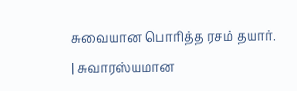சுவையான பொரித்த ரசம் தயார்.
| சுவாரஸ்யமான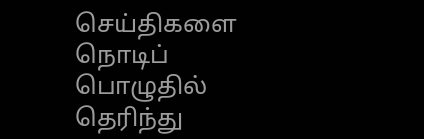செய்திகளை நொடிப் பொழுதில் தெரிந்து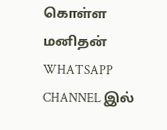கொள்ள மனிதன் WHATSAPP CHANNEL இல்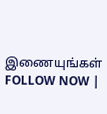இணையுங்கள் FOLLOW NOW |